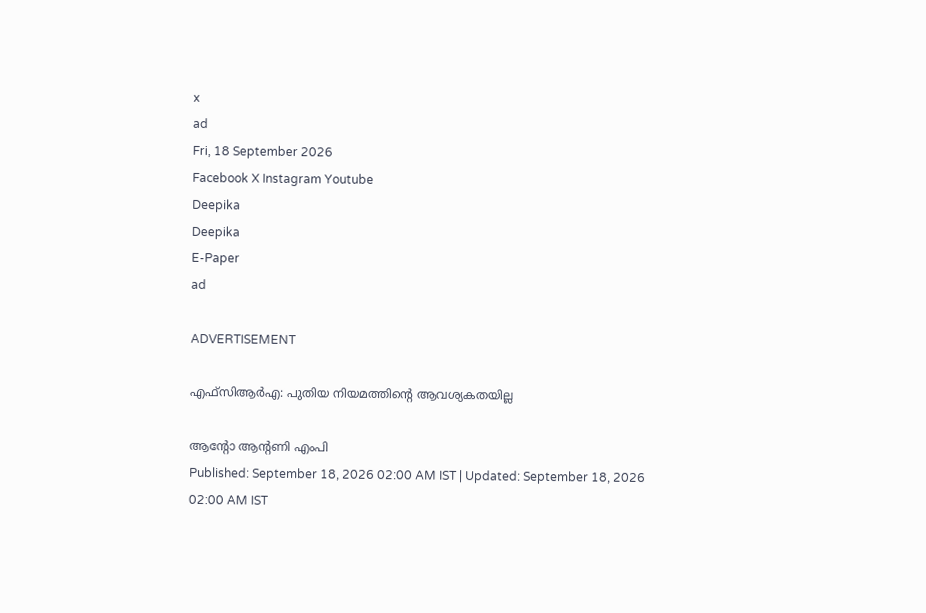x
ad
Fri, 18 September 2026
Facebook X Instagram Youtube
Deepika
Deepika
E-Paper
ad

ADVERTISEMENT

എഫ്സിആർഎ: പുതിയ നിയമത്തിന്‍റെ ആവശ്യകതയില്ല

ആന്‍റോ ആന്‍റണി എംപി
Published: September 18, 2026 02:00 AM IST | Updated: September 18, 2026 02:00 AM IST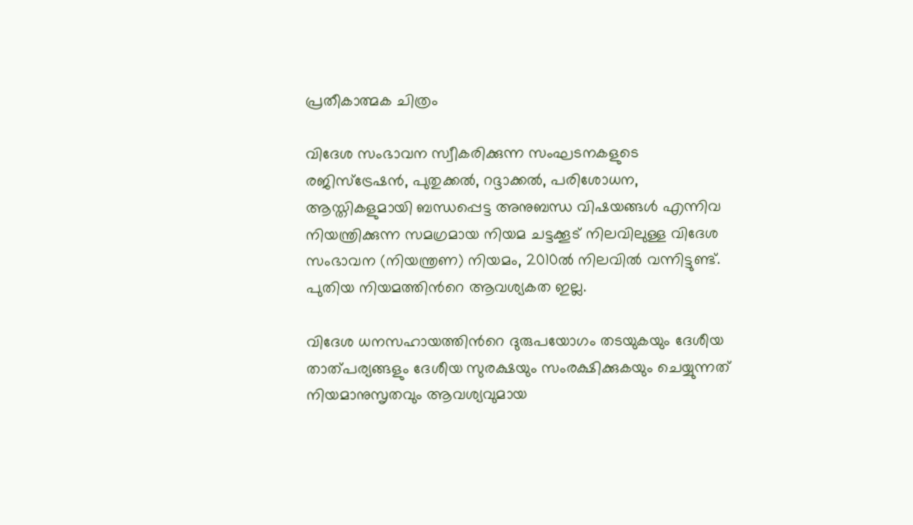പ്രതീകാത്മക ചിത്രം

വിദേശ സംഭാവന സ്വീകരിക്കുന്ന സംഘടനകളുടെ രജിസ്ട്രേഷൻ, പുതുക്കൽ, റദ്ദാക്കൽ, പരിശോധന, ആസ്തികളുമായി ബന്ധപ്പെട്ട അനുബന്ധ വിഷയങ്ങൾ എന്നിവ നിയന്ത്രിക്കുന്ന സമഗ്രമായ നിയമ ചട്ടക്കൂട് നിലവിലുള്ള വിദേശ സംഭാവന (നിയന്ത്രണ) നിയമം, 2010ൽ നിലവിൽ വന്നിട്ടുണ്ട്. പുതിയ നിയമത്തിന്‍റെ ആവശ്യകത ഇല്ല.

വിദേശ ധനസഹായത്തിന്‍റെ ദുരുപയോഗം തടയുകയും ദേശീയ താത്പര്യങ്ങളും ദേശീയ സുരക്ഷയും സംരക്ഷിക്കുകയും ചെയ്യുന്നത് നിയമാനുസൃതവും ആവശ്യവുമായ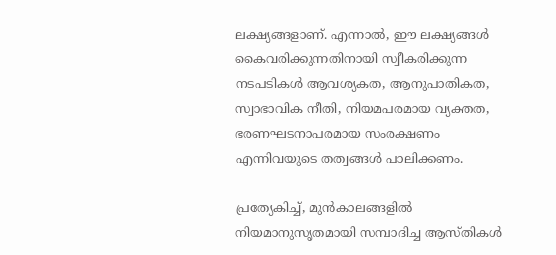ലക്ഷ്യങ്ങളാണ്. എന്നാൽ, ഈ ലക്ഷ്യങ്ങൾ കൈവരിക്കുന്നതിനായി സ്വീകരിക്കുന്ന നടപടികൾ ആവശ്യകത, ആനുപാതികത, സ്വാഭാവിക നീതി, നിയമപരമായ വ്യക്തത, ഭരണഘടനാപരമായ സംരക്ഷണം എന്നിവയുടെ തത്വങ്ങൾ പാലിക്കണം.

പ്രത്യേകിച്ച്, മുൻകാലങ്ങളിൽ നിയമാനുസൃതമായി സമ്പാദിച്ച ആസ്തികൾ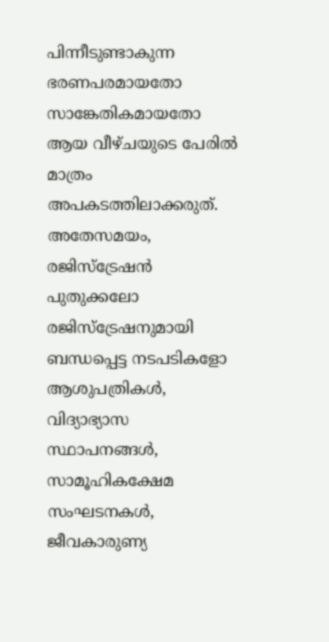പിന്നീടുണ്ടാകുന്ന ഭരണപരമായതോ സാങ്കേതികമായതോ ആയ വീഴ്ചയുടെ പേരിൽ മാത്രം അപകടത്തിലാക്കരുത്. അതേസമയം, രജിസ്ട്രേഷൻ പുതുക്കലോ രജിസ്ട്രേഷനുമായി ബന്ധപ്പെട്ട നടപടികളോ ആശുപത്രികൾ, വിദ്യാഭ്യാസ സ്ഥാപനങ്ങൾ, സാമൂഹികക്ഷേമ സംഘടനകൾ, ജീവകാരുണ്യ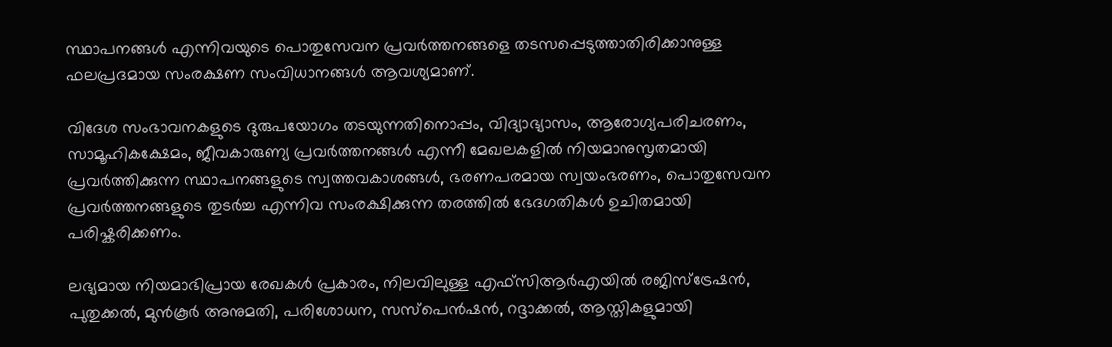സ്ഥാപനങ്ങൾ എന്നിവയുടെ പൊതുസേവന പ്രവർത്തനങ്ങളെ തടസപ്പെടുത്താതിരിക്കാനുള്ള ഫലപ്രദമായ സംരക്ഷണ സംവിധാനങ്ങൾ ആവശ്യമാണ്.

വിദേശ സംഭാവനകളുടെ ദുരുപയോഗം തടയുന്നതിനൊപ്പം, വിദ്യാഭ്യാസം, ആരോഗ്യപരിചരണം, സാമൂഹികക്ഷേമം, ജീവകാരുണ്യ പ്രവർത്തനങ്ങൾ എന്നീ മേഖലകളിൽ നിയമാനുസൃതമായി പ്രവർത്തിക്കുന്ന സ്ഥാപനങ്ങളുടെ സ്വത്തവകാശങ്ങൾ, ഭരണപരമായ സ്വയംഭരണം, പൊതുസേവന പ്രവർത്തനങ്ങളുടെ തുടർച്ച എന്നിവ സംരക്ഷിക്കുന്ന തരത്തിൽ ഭേദഗതികൾ ഉചിതമായി പരിഷ്കരിക്കണം.

ലഭ്യമായ നിയമാഭിപ്രായ രേഖകൾ പ്രകാരം, നിലവിലുള്ള എഫ്സിആർഎയിൽ രജിസ്ട്രേഷൻ, പുതുക്കൽ, മുൻകൂർ അനുമതി, പരിശോധന, സസ്പെൻഷൻ, റദ്ദാക്കൽ, ആസ്തികളുമായി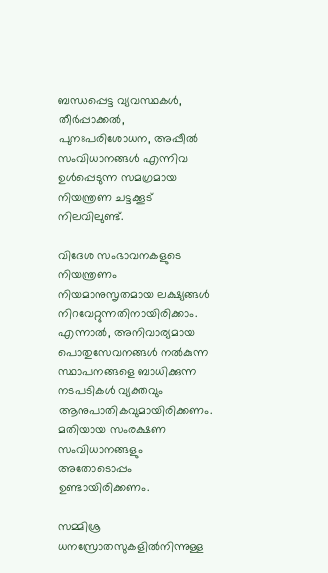ബന്ധപ്പെട്ട വ്യവസ്ഥകൾ, തീർപ്പാക്കൽ, പുനഃപരിശോധന, അപ്പീൽ സംവിധാനങ്ങൾ എന്നിവ ഉൾപ്പെടുന്ന സമഗ്രമായ നിയന്ത്രണ ചട്ടക്കൂട് നിലവിലുണ്ട്.

വിദേശ സംഭാവനകളുടെ നിയന്ത്രണം നിയമാനുസൃതമായ ലക്ഷ്യങ്ങൾ നിറവേറ്റുന്നതിനായിരിക്കാം. എന്നാൽ, അനിവാര്യമായ പൊതുസേവനങ്ങൾ നൽകുന്ന സ്ഥാപനങ്ങളെ ബാധിക്കുന്ന നടപടികൾ വ്യക്തവും ആനുപാതികവുമായിരിക്കണം. മതിയായ സംരക്ഷണ സംവിധാനങ്ങളും അതോടൊപ്പം ഉണ്ടായിരിക്കണം.

സമ്മിശ്ര ധനസ്രോതസുകളിൽനിന്നുള്ള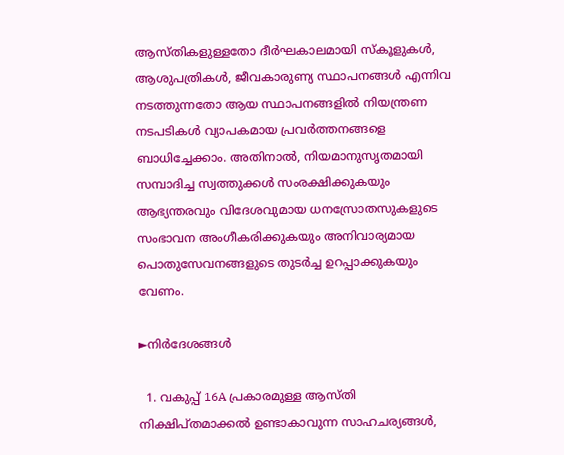ആസ്തികളുള്ളതോ ദീർഘകാലമായി സ്കൂളുകൾ, ആശുപത്രികൾ, ജീവകാരുണ്യ സ്ഥാപനങ്ങൾ എന്നിവ നടത്തുന്നതോ ആയ സ്ഥാപനങ്ങളിൽ നിയന്ത്രണ നടപടികൾ വ്യാപകമായ പ്രവർത്തനങ്ങളെ ബാധിച്ചേക്കാം. അതിനാൽ, നിയമാനുസൃതമായി സമ്പാദിച്ച സ്വത്തുക്കൾ സംരക്ഷിക്കുകയും ആഭ്യന്തരവും വിദേശവുമായ ധനസ്രോതസുകളുടെ സംഭാവന അംഗീകരിക്കുകയും അനിവാര്യമായ പൊതുസേവനങ്ങളുടെ തുടർച്ച ഉറപ്പാക്കുകയും വേണം.

►നിർദേശങ്ങൾ

  1. വകുപ്പ് 16A പ്രകാരമുള്ള ആസ്തി നിക്ഷിപ്തമാക്കൽ ഉണ്ടാകാവുന്ന സാഹചര്യങ്ങൾ,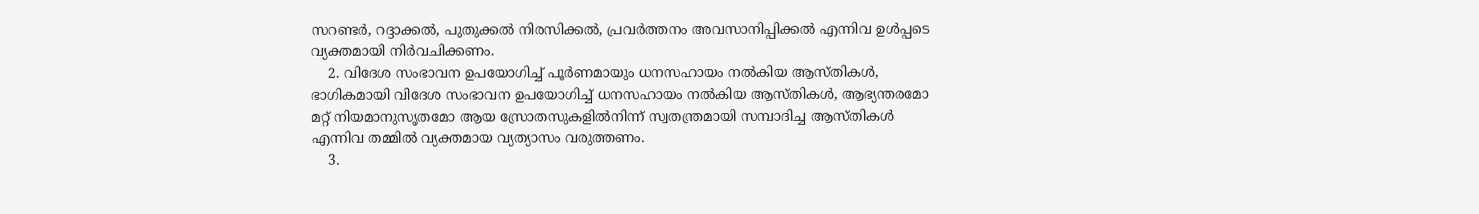സറണ്ടർ, റദ്ദാക്കൽ, പുതുക്കൽ നിരസിക്കൽ, പ്രവർത്തനം അവസാനിപ്പിക്കൽ എന്നിവ ഉൾപ്പടെ വ്യക്തമായി നിർവചിക്കണം.
    2. വിദേശ സംഭാവന ഉപയോഗിച്ച് പൂർണമായും ധനസഹായം നൽകിയ ആസ്തികൾ, ഭാഗികമായി വിദേശ സംഭാവന ഉപയോഗിച്ച് ധനസഹായം നൽകിയ ആസ്തികൾ, ആഭ്യന്തരമോ മറ്റ് നിയമാനുസൃതമോ ആയ സ്രോതസുകളിൽനിന്ന് സ്വതന്ത്രമായി സമ്പാദിച്ച ആസ്തികൾ എന്നിവ തമ്മിൽ വ്യക്തമായ വ്യത്യാസം വരുത്തണം.
    3.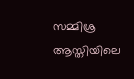സമ്മിശ്ര ആസ്തിയിലെ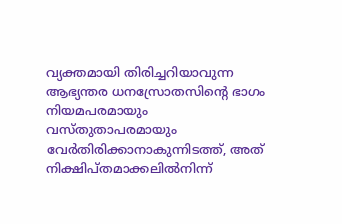വ്യക്തമായി തിരിച്ചറിയാവുന്ന ആഭ്യന്തര ധനസ്രോതസിന്‍റെ ഭാഗം നിയമപരമായും വസ്തുതാപരമായും വേർതിരിക്കാനാകുന്നിടത്ത്, അത് നിക്ഷിപ്തമാക്കലിൽനിന്ന്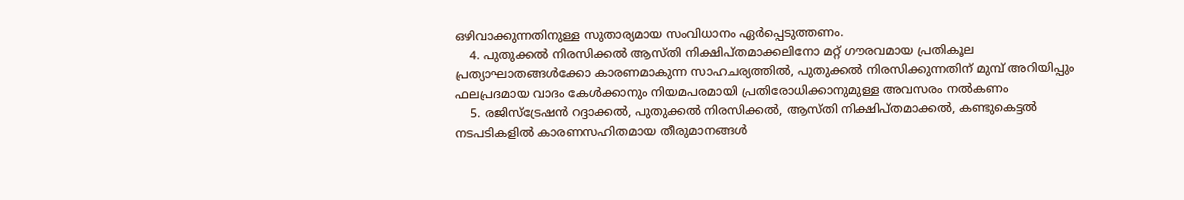ഒഴിവാക്കുന്നതിനുള്ള സുതാര്യമായ സംവിധാനം ഏർപ്പെടുത്തണം.
    4. പുതുക്കൽ നിരസിക്കൽ ആസ്തി നിക്ഷിപ്തമാക്കലിനോ മറ്റ് ഗൗരവമായ പ്രതികൂല പ്രത്യാഘാതങ്ങൾക്കോ കാരണമാകുന്ന സാഹചര്യത്തിൽ, പുതുക്കൽ നിരസിക്കുന്നതിന് മുമ്പ് അറിയിപ്പും ഫലപ്രദമായ വാദം കേൾക്കാനും നിയമപരമായി പ്രതിരോധിക്കാനുമുള്ള അവസരം നൽകണം
    5. രജിസ്ട്രേഷൻ റദ്ദാക്കൽ, പുതുക്കൽ നിരസിക്കൽ, ആസ്തി നിക്ഷിപ്തമാക്കൽ, കണ്ടുകെട്ടൽ നടപടികളിൽ കാരണസഹിതമായ തീരുമാനങ്ങൾ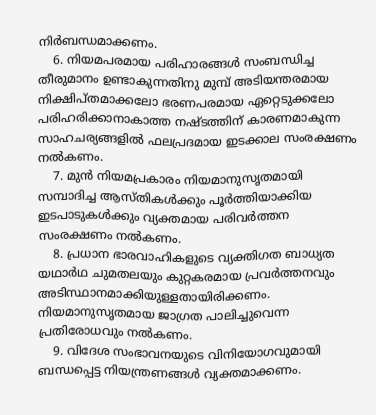നിർബന്ധമാക്കണം.
    6. നിയമപരമായ പരിഹാരങ്ങൾ സംബന്ധിച്ച തീരുമാനം ഉണ്ടാകുന്നതിനു മുമ്പ് അടിയന്തരമായ നിക്ഷിപ്തമാക്കലോ ഭരണപരമായ ഏറ്റെടുക്കലോ പരിഹരിക്കാനാകാത്ത നഷ്ടത്തിന് കാരണമാകുന്ന സാഹചര്യങ്ങളിൽ ഫലപ്രദമായ ഇടക്കാല സംരക്ഷണം നൽകണം.
    7. മുൻ നിയമപ്രകാരം നിയമാനുസൃതമായി സമ്പാദിച്ച ആസ്തികൾക്കും പൂർത്തിയാക്കിയ ഇടപാടുകൾക്കും വ്യക്തമായ പരിവർത്തന സംരക്ഷണം നൽകണം.
    8. പ്രധാന ഭാരവാഹികളുടെ വ്യക്തിഗത ബാധ്യത യഥാർഥ ചുമതലയും കുറ്റകരമായ പ്രവർത്തനവും അടിസ്ഥാനമാക്കിയുള്ളതായിരിക്കണം. നിയമാനുസൃതമായ ജാഗ്രത പാലിച്ചുവെന്ന പ്രതിരോധവും നൽകണം.
    9. വിദേശ സംഭാവനയുടെ വിനിയോഗവുമായി ബന്ധപ്പെട്ട നിയന്ത്രണങ്ങൾ വ്യക്തമാക്കണം.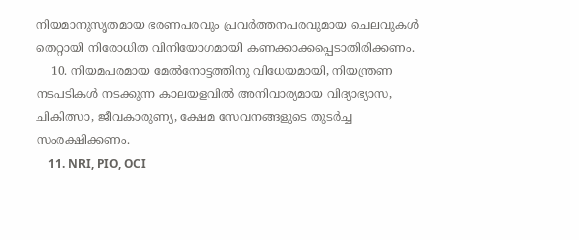നിയമാനുസൃതമായ ഭരണപരവും പ്രവർത്തനപരവുമായ ചെലവുകൾ തെറ്റായി നിരോധിത വിനിയോഗമായി കണക്കാക്കപ്പെടാതിരിക്കണം.
    10. നിയമപരമായ മേൽനോട്ടത്തിനു വിധേയമായി, നിയന്ത്രണ നടപടികൾ നടക്കുന്ന കാലയളവിൽ അനിവാര്യമായ വിദ്യാഭ്യാസ, ചികിത്സാ, ജീവകാരുണ്യ, ക്ഷേമ സേവനങ്ങളുടെ തുടർച്ച സംരക്ഷിക്കണം.
    11. NRI, PIO, OCI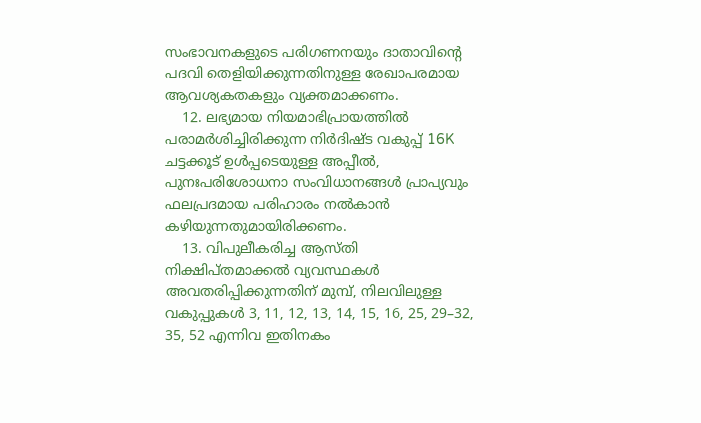സംഭാവനകളുടെ പരിഗണനയും ദാതാവിന്‍റെ പദവി തെളിയിക്കുന്നതിനുള്ള രേഖാപരമായ ആവശ്യകതകളും വ്യക്തമാക്കണം.
    12. ലഭ്യമായ നിയമാഭിപ്രായത്തിൽ പരാമർശിച്ചിരിക്കുന്ന നിർദിഷ്ട വകുപ്പ് 16K ചട്ടക്കൂട് ഉൾപ്പടെയുള്ള അപ്പീൽ, പുനഃപരിശോധനാ സംവിധാനങ്ങൾ പ്രാപ്യവും ഫലപ്രദമായ പരിഹാരം നൽകാൻ കഴിയുന്നതുമായിരിക്കണം.
    13. വിപുലീകരിച്ച ആസ്തി നിക്ഷിപ്തമാക്കൽ വ്യവസ്ഥകൾ അവതരിപ്പിക്കുന്നതിന് മുമ്പ്, നിലവിലുള്ള വകുപ്പുകൾ 3, 11, 12, 13, 14, 15, 16, 25, 29–32, 35, 52 എന്നിവ ഇതിനകം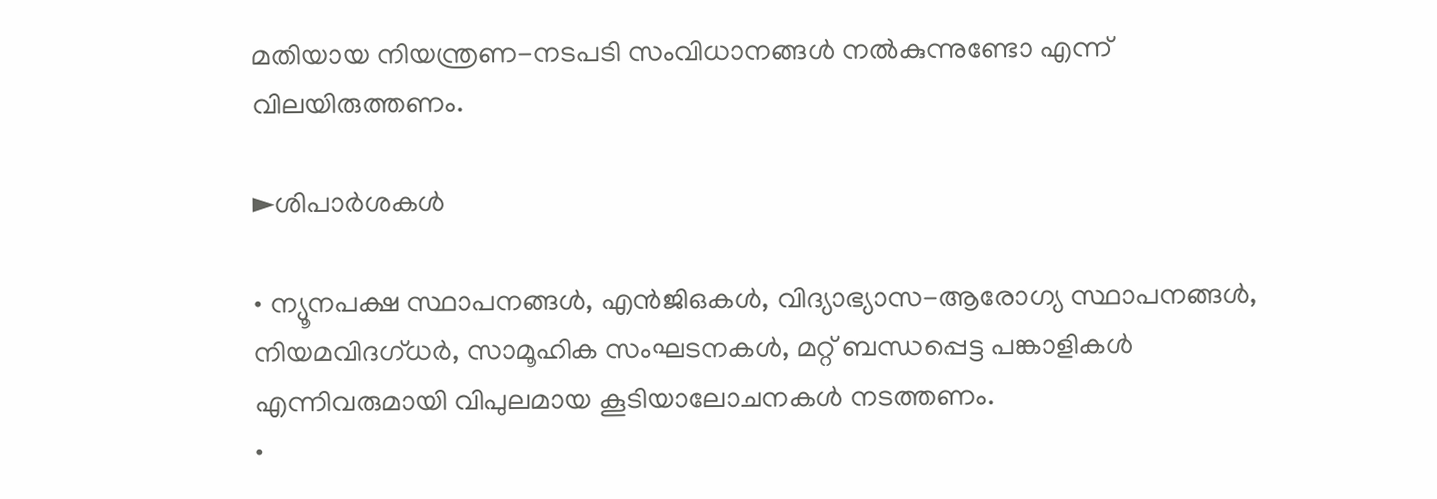മതിയായ നിയന്ത്രണ-നടപടി സംവിധാനങ്ങൾ നൽകുന്നുണ്ടോ എന്ന് വിലയിരുത്തണം.

►ശിപാർശകൾ

• ന്യൂനപക്ഷ സ്ഥാപനങ്ങൾ, എൻജിഒകൾ, വിദ്യാഭ്യാസ-ആരോഗ്യ സ്ഥാപനങ്ങൾ, നിയമവിദഗ്ധർ, സാമൂഹിക സംഘടനകൾ, മറ്റ് ബന്ധപ്പെട്ട പങ്കാളികൾ എന്നിവരുമായി വിപുലമായ കൂടിയാലോചനകൾ നടത്തണം.
•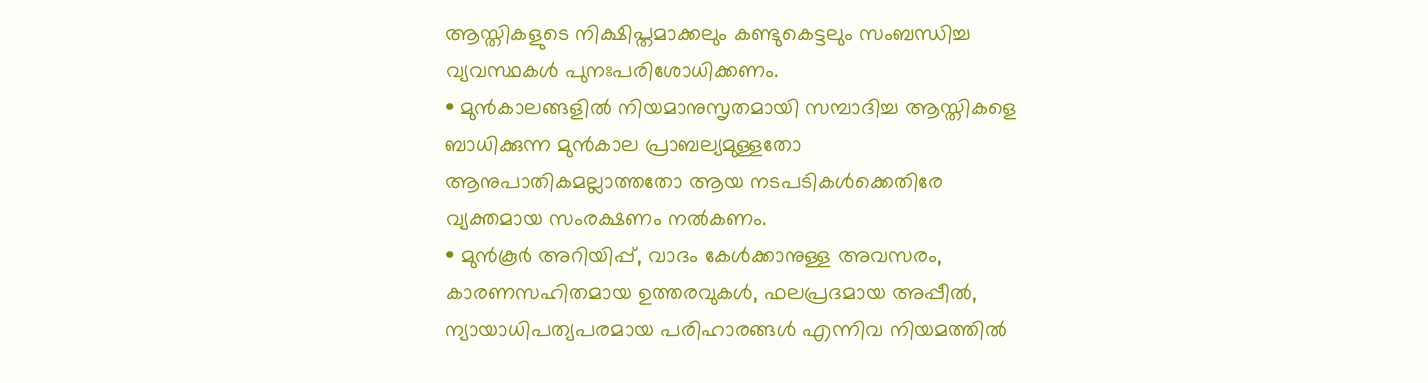ആസ്തികളുടെ നിക്ഷിപ്തമാക്കലും കണ്ടുകെട്ടലും സംബന്ധിച്ച വ്യവസ്ഥകൾ പുനഃപരിശോധിക്കണം.
• മുൻകാലങ്ങളിൽ നിയമാനുസൃതമായി സമ്പാദിച്ച ആസ്തികളെ ബാധിക്കുന്ന മുൻകാല പ്രാബല്യമുള്ളതോ ആനുപാതികമല്ലാത്തതോ ആയ നടപടികൾക്കെതിരേ വ്യക്തമായ സംരക്ഷണം നൽകണം.
• മുൻകൂർ അറിയിപ്പ്, വാദം കേൾക്കാനുള്ള അവസരം, കാരണസഹിതമായ ഉത്തരവുകൾ, ഫലപ്രദമായ അപ്പീൽ, ന്യായാധിപത്യപരമായ പരിഹാരങ്ങൾ എന്നിവ നിയമത്തിൽ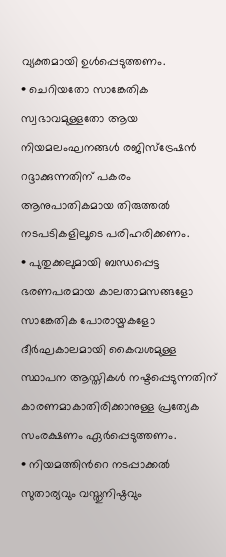വ്യക്തമായി ഉൾപ്പെടുത്തണം.
• ചെറിയതോ സാങ്കേതിക സ്വഭാവമുള്ളതോ ആയ നിയമലംഘനങ്ങൾ രജിസ്ട്രേഷൻ റദ്ദാക്കുന്നതിന് പകരം ആനുപാതികമായ തിരുത്തൽ നടപടികളിലൂടെ പരിഹരിക്കണം.
• പുതുക്കലുമായി ബന്ധപ്പെട്ട ഭരണപരമായ കാലതാമസങ്ങളോ സാങ്കേതിക പോരായ്മകളോ ദീർഘകാലമായി കൈവശമുള്ള സ്ഥാപന ആസ്തികൾ നഷ്ടപ്പെടുന്നതിന് കാരണമാകാതിരിക്കാനുള്ള പ്രത്യേക സംരക്ഷണം ഏർപ്പെടുത്തണം.
• നിയമത്തിന്‍റെ നടപ്പാക്കൽ സുതാര്യവും വസ്തുനിഷ്ഠവും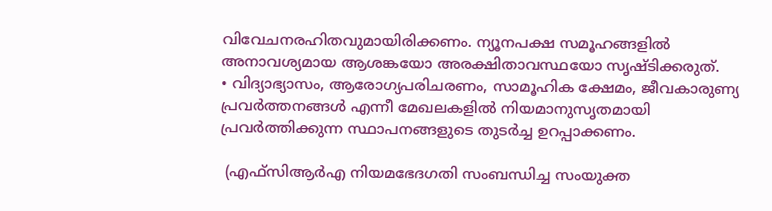വിവേചനരഹിതവുമായിരിക്കണം. ന്യൂനപക്ഷ സമൂഹങ്ങളിൽ അനാവശ്യമായ ആശങ്കയോ അരക്ഷിതാവസ്ഥയോ സൃഷ്ടിക്കരുത്.
• വിദ്യാഭ്യാസം, ആരോഗ്യപരിചരണം, സാമൂഹിക ക്ഷേമം, ജീവകാരുണ്യ പ്രവർത്തനങ്ങൾ എന്നീ മേഖലകളിൽ നിയമാനുസൃതമായി പ്രവർത്തിക്കുന്ന സ്ഥാപനങ്ങളുടെ തുടർച്ച ഉറപ്പാക്കണം.

 (എഫ്സിആർഎ നിയമഭേദഗതി സംബന്ധിച്ച സംയുക്ത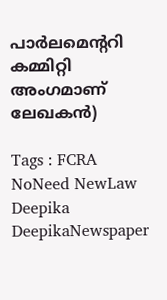പാർലമെന്‍ററി കമ്മിറ്റി അംഗമാണ് ലേഖകൻ)

Tags : FCRA NoNeed NewLaw Deepika DeepikaNewspaper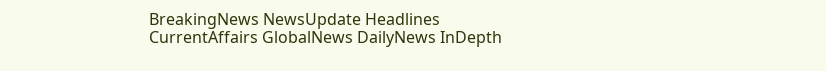BreakingNews NewsUpdate Headlines CurrentAffairs GlobalNews DailyNews InDepth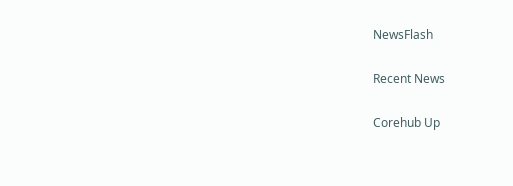NewsFlash

Recent News

Corehub Up